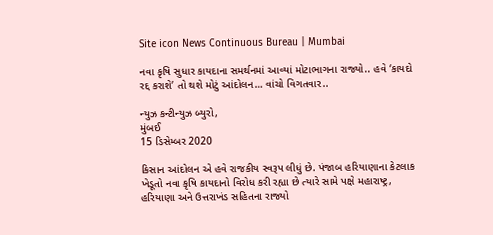Site icon News Continuous Bureau | Mumbai

નવા કૃષિ સુધાર કાયદાના સમર્થનમાં આવ્યાં મોટાભાગના રાજ્યો.. હવે ‘કાયદો રદ્દ કરાશે’ તો થશે મોટું આંદોલન… વાંચો વિગતવાર..

ન્યુઝ કન્ટીન્યુઝ બ્યુરો,
મુંબઈ
15 ડિસેમ્બર 2020

કિસાન આંદોલન એ હવે રાજકીય સ્વરૂપ લીધું છે. પંજાબ હરિયાણાના કેટલાક ખેડૂતો નવા કૃષિ કાયદાનો વિરોધ કરી રહ્યા છે ત્યારે સામે પક્ષે મહારાષ્ટ્ર, હરિયાણા અને ઉત્તરાખંડ સહિતના રાજ્યો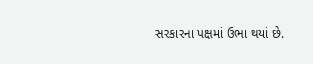સરકારના પક્ષમાં ઉભા થયાં છે.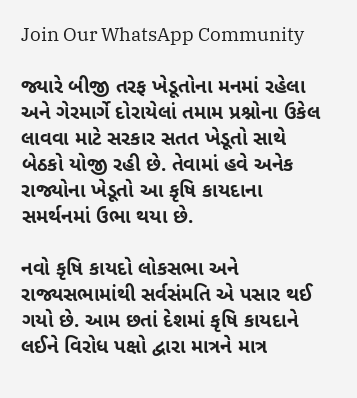Join Our WhatsApp Community

જ્યારે બીજી તરફ ખેડૂતોના મનમાં રહેલા અને ગેરમાર્ગે દોરાયેલાં તમામ પ્રશ્નોના ઉકેલ લાવવા માટે સરકાર સતત ખેડૂતો સાથે બેઠકો યોજી રહી છે. તેવામાં હવે અનેક રાજ્યોના ખેડૂતો આ કૃષિ કાયદાના સમર્થનમાં ઉભા થયા છે.

નવો કૃષિ કાયદો લોકસભા અને રાજ્યસભામાંથી સર્વસંમતિ એ પસાર થઈ ગયો છે. આમ છતાં દેશમાં કૃષિ કાયદાને લઈને વિરોધ પક્ષો દ્વારા માત્રને માત્ર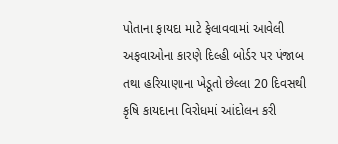પોતાના ફાયદા માટે ફેલાવવામાં આવેલી અફવાઓના કારણે દિલ્હી બોર્ડર પર પંજાબ તથા હરિયાણાના ખેડૂતો છેલ્લા 20 દિવસથી કૃષિ કાયદાના વિરોધમાં આંદોલન કરી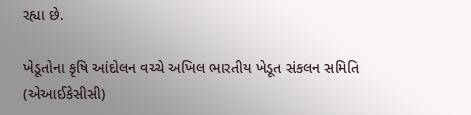રહ્યા છે.

ખેડૂતોના કૃષિ આંદોલન વચ્ચે અખિલ ભારતીય ખેડૂત સંકલન સમિતિ (એઆઈકેસીસી)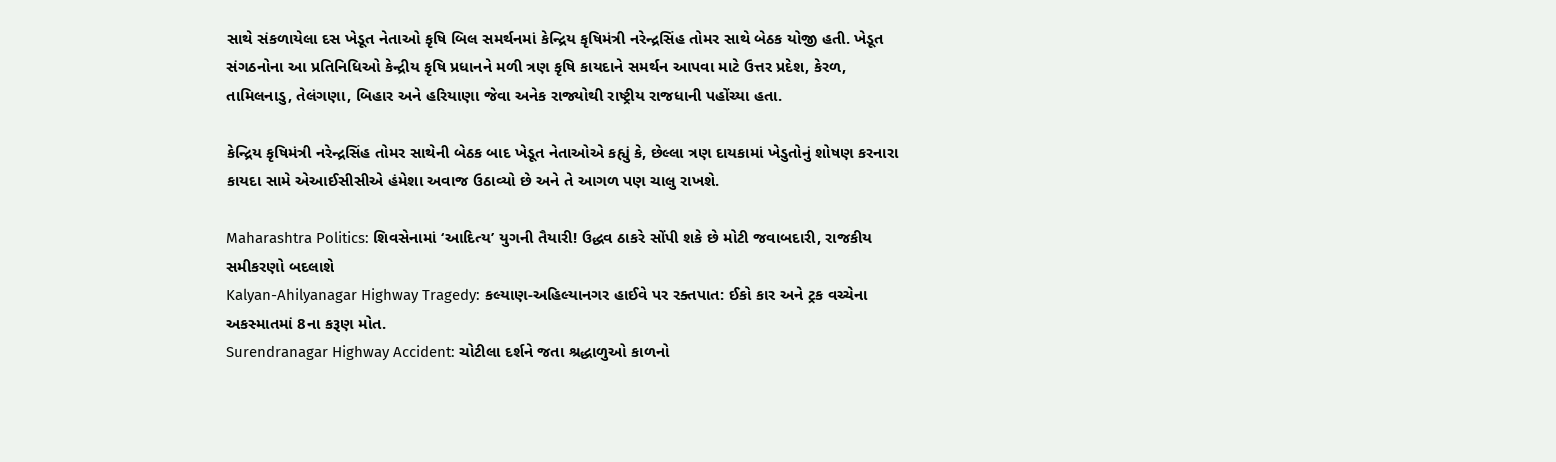સાથે સંકળાયેલા દસ ખેડૂત નેતાઓ કૃષિ બિલ સમર્થનમાં કેન્દ્રિય કૃષિમંત્રી નરેન્દ્રસિંહ તોમર સાથે બેઠક યોજી હતી. ખેડૂત સંગઠનોના આ પ્રતિનિધિઓ કેન્દ્રીય કૃષિ પ્રધાનને મળી ત્રણ કૃષિ કાયદાને સમર્થન આપવા માટે ઉત્તર પ્રદેશ, કેરળ, તામિલનાડુ, તેલંગણા, બિહાર અને હરિયાણા જેવા અનેક રાજ્યોથી રાષ્ટ્રીય રાજધાની પહોંચ્યા હતા.

કેન્દ્રિય કૃષિમંત્રી નરેન્દ્રસિંહ તોમર સાથેની બેઠક બાદ ખેડૂત નેતાઓએ કહ્યું કે, છેલ્લા ત્રણ દાયકામાં ખેડુતોનું શોષણ કરનારા કાયદા સામે એઆઈસીસીએ હંમેશા અવાજ ઉઠાવ્યો છે અને તે આગળ પણ ચાલુ રાખશે.

Maharashtra Politics: શિવસેનામાં ‘આદિત્ય’ યુગની તૈયારી! ઉદ્ધવ ઠાકરે સોંપી શકે છે મોટી જવાબદારી, રાજકીય સમીકરણો બદલાશે
Kalyan-Ahilyanagar Highway Tragedy: કલ્યાણ-અહિલ્યાનગર હાઈવે પર રક્તપાત: ઈકો કાર અને ટ્રક વચ્ચેના અકસ્માતમાં 8ના કરૂણ મોત.
Surendranagar Highway Accident: ચોટીલા દર્શને જતા શ્રદ્ધાળુઓ કાળનો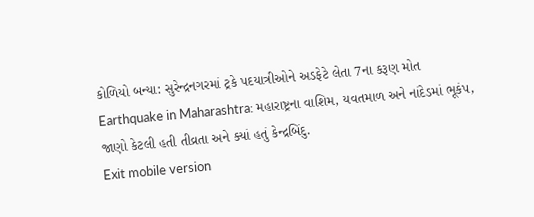કોળિયો બન્યા: સુરેન્દ્રનગરમાં ટ્રકે પદયાત્રીઓને અડફેટે લેતા 7ના કરૂણ મોત
Earthquake in Maharashtra: મહારાષ્ટ્રના વાશિમ, યવતમાળ અને નાંદેડમાં ભૂકંપ, જાણો કેટલી હતી તીવ્રતા અને ક્યાં હતું કેન્દ્રબિંદુ.
Exit mobile version